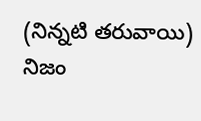(నిన్నటి తరువాయి)
నిజం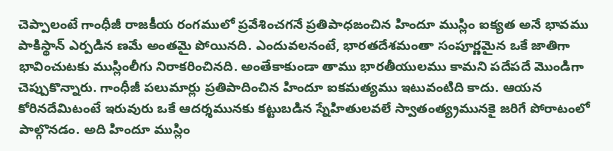చెప్పాలంటే గాంధీజీ రాజకీయ రంగములో ప్రవేశించగనే ప్రతిపాధఙంచిన హిందూ ముస్లిం ఐక్యత అనే భావము పాకిస్థాన్ ఎర్పడిన ణమే అంతమై పోయినది. ఎందువలనంటే, భారతదేశమంతా సంపూర్ణమైన ఒకే జాతిగా భావించుటకు ముస్లింలీగు నిరాకరించినది. అంతేకాకుండా తాము భారతీయులము కామని పదేపదే మొండిగా చెప్పుకొన్నారు. గాంధీజీ పలుమార్లు ప్రతిపాదించిన హిందూ ఐకమత్యము ఇటువంటిది కాదు. ఆయన కోరినదేమిటంటే ఇరువురు ఒకే ఆదర్శమునకు కట్టుబడిన స్నేహితులవలే స్వాతంత్య్రమునకై జరిగే పోరాటంలో పాల్గొనడం. అది హిందూ ముస్లిం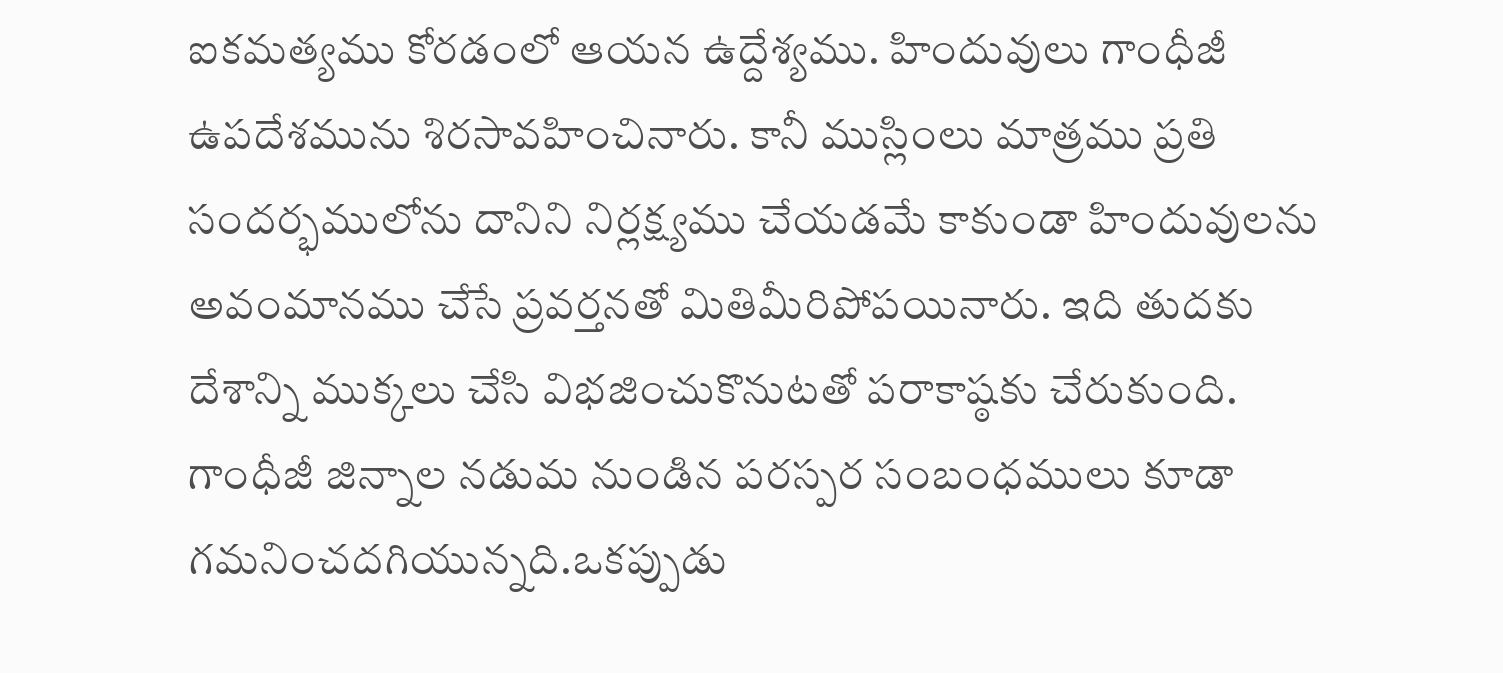ఐకమత్యము కోరడంలో ఆయన ఉద్దేశ్యము. హిందువులు గాంధీజీ ఉపదేశమును శిరసావహించినారు. కానీ ముస్లింలు మాత్రము ప్రతి సందర్భములోను దానిని నిర్లక్ష్యము చేయడమే కాకుండా హిందువులను అవంమానము చేసే ప్రవర్తనతో మితిమీరిపోపయినారు. ఇది తుదకు దేశాన్ని ముక్కలు చేసి విభజించుకొనుటతో పరాకాష్ఠకు చేరుకుంది.
గాంధీజీ జిన్నాల నడుమ నుండిన పరస్పర సంబంధములు కూడా గమనించదగియున్నది.ఒకప్పుడు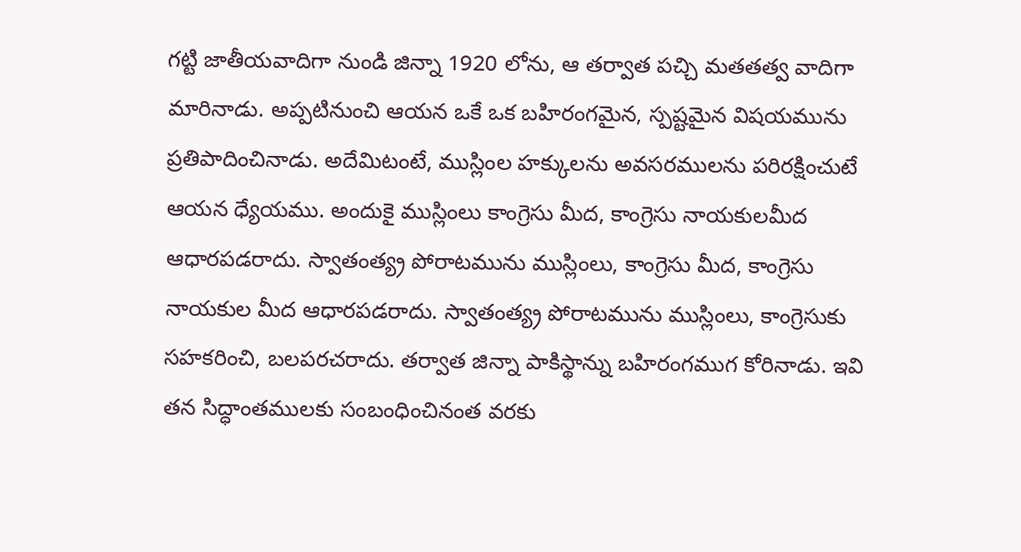గట్టి జాతీయవాదిగా నుండి జిన్నా 1920 లోను, ఆ తర్వాత పచ్చి మతతత్వ వాదిగా మారినాడు. అప్పటినుంచి ఆయన ఒకే ఒక బహిరంగమైన, స్పష్టమైన విషయమును ప్రతిపాదించినాడు. అదేమిటంటే, ముస్లింల హక్కులను అవసరములను పరిరక్షించుటే ఆయన ధ్యేయము. అందుకై ముస్లింలు కాంగ్రెసు మీద, కాంగ్రెసు నాయకులమీద ఆధారపడరాదు. స్వాతంత్య్ర పోరాటమును ముస్లింలు, కాంగ్రెసు మీద, కాంగ్రెసు నాయకుల మీద ఆధారపడరాదు. స్వాతంత్య్ర పోరాటమును ముస్లింలు, కాంగ్రెసుకు సహకరించి, బలపరచరాదు. తర్వాత జిన్నా పాకిస్థాన్ను బహిరంగముగ కోరినాడు. ఇవి తన సిద్ధాంతములకు సంబంధించినంత వరకు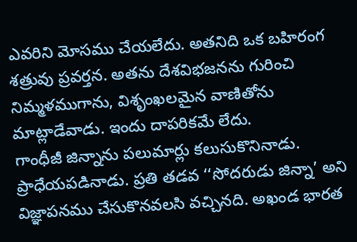ఎవరిని మోసము చేయలేదు. అతనిది ఒక బహిరంగ శత్రువు ప్రవర్తన. అతను దేశవిభజనను గురించి నిమ్మళముగాను, విశృంఖలమైన వాణితోను మాట్లాడేవాడు. ఇందు దాపరికమే లేదు.
గాంధీజీ జిన్నాను పలుమార్లు కలుసుకొనినాడు. ప్రాధేయపడినాడు. ప్రతి తడవ ‘‘సోదరుడు జిన్నా’ అని విజ్ఞాపనము చేసుకొనవలసి వచ్చినది. అఖండ భారత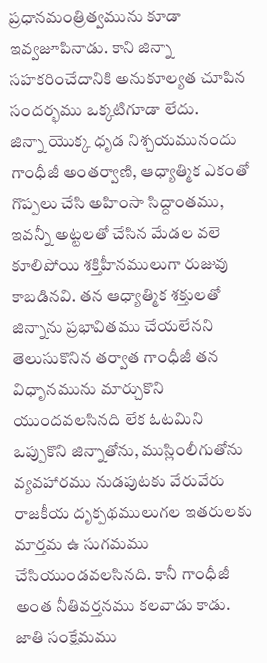ప్రధానమంత్రిత్వమును కూడా ఇవ్వజూపినాడు. కాని జిన్నా సహకరించేదానికి అనుకూల్యత చూపిన సందర్భము ఒక్కటిగూడా లేదు.
జిన్నా యొక్క ధృడ నిశ్చయమునందు గాంధీజీ అంతర్వాణి, ఆధ్యాత్మిక ఎకంతో గొప్పలు చేసి అహింసా సిద్దాంతము, ఇవన్నీ అట్టలతో చేసిన మేడల వలె కూలిపోయి శక్తిహీనములుగా రుజువు కాబడినవి. తన ఆధ్యాత్మిక శక్తులతో జిన్నాను ప్రభావితము చేయలేనని తెలుసుకొనిన తర్వాత గాంధీజీ తన విధృానమును మార్చుకొని యుందవలసినది లేక ఓటమిని ఒప్పుకొని జిన్నాతోను, ముస్లింలీగుతోను వ్యవహారము నుడపుటకు వేరువేరు రాజకీయ దృక్పథములుగల ఇతరులకు మార్తమ ఉ సుగమము చేసియుండవలసినది. కానీ గాంధీజీ అంత నీతివర్తనము కలవాడు కాడు. జాతి సంక్షేమము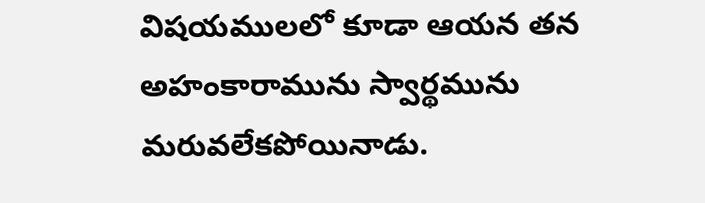విషయములలో కూడా ఆయన తన అహంకారామును స్వార్థమును మరువలేకపోయినాడు.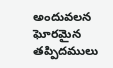అందువలన ఘోరమైన తప్పిదములు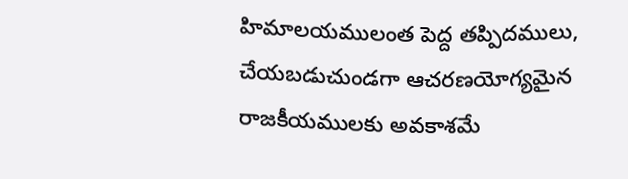హిమాలయములంత పెద్ద తప్పిదములు, చేయబడుచుండగా ఆచరణయోగ్యమైన రాజకీయములకు అవకాశమే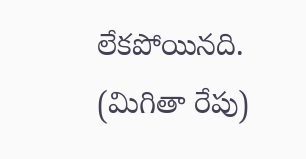లేకపోయినది.
(మిగితా రేపు)